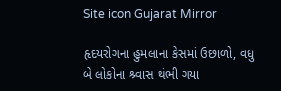Site icon Gujarat Mirror

હૃદયરોગના હુમલાના કેસમાં ઉછાળો, વધુ બે લોકોના શ્ર્વાસ થંભી ગયા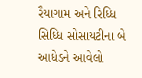રૈયાગામ અને રિધ્ધિ સિધ્ધિ સોસાયટીના બે આધેડને આવેલો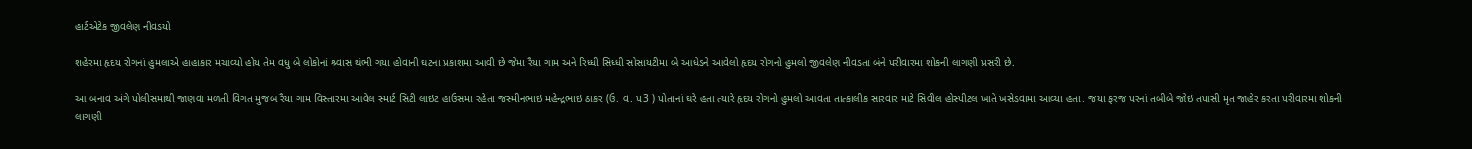હાર્ટએટેક જીવલેણ નીવડયો

શહેરમા હૃદય રોગનાં હુમલાએ હાહાકાર મચાવ્યો હોય તેમ વધુ બે લોકોનાં શ્ર્વાસ થંભી ગયા હોવાની ઘટના પ્રકાશમા આવી છે જેમા રૈયા ગામ અને રિધ્ધી સિધ્ધી સોસાયટીમા બે આધેડને આવેલો હૃદય રોગનો હુમલો જીવલેણ નીવડતા બંને પરીવારમા શોકની લાગણી પ્રસરી છે.

આ બનાવ અંગે પોલીસમાથી જાણવા મળતી વિગત મુજબ રૈયા ગામ વિસ્તારમા આવેલ સ્માર્ટ સિટી લાઇટ હાઉસમા રહેતા જસ્મીનભાઇ મહેન્દ્રભાઇ ઠાકર (ઉ. વ. પ3 ) પોતાનાં ઘરે હતા ત્યારે હૃદય રોગનો હુમલો આવતા તાત્કાલીક સારવાર માટે સિવીલ હોસ્પીટલ ખાતે ખસેડવામા આવ્યા હતા. જયા ફરજ પરનાં તબીબે જોઇ તપાસી મૃત જાહેર કરતા પરીવારમા શોકની લાગણી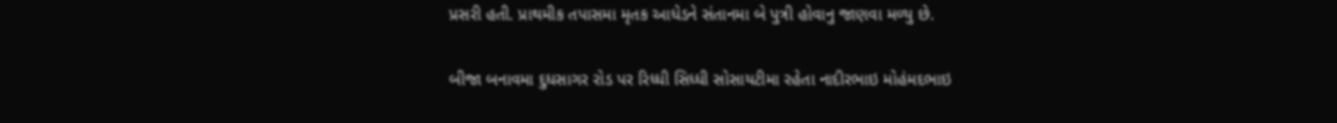પ્રસરી હતી. પ્રાથમીક તપાસમા મૃતક આધેડને સંતાનમા બે પુત્રી હોવાનુ જાણવા મળ્યુ છે.

બીજા બનાવમા દુધસાગર રોડ પર રિધ્ધી સિધ્ધી સોસાયટીમા રહેતા નાદીરભાઇ મોહંમદભાઇ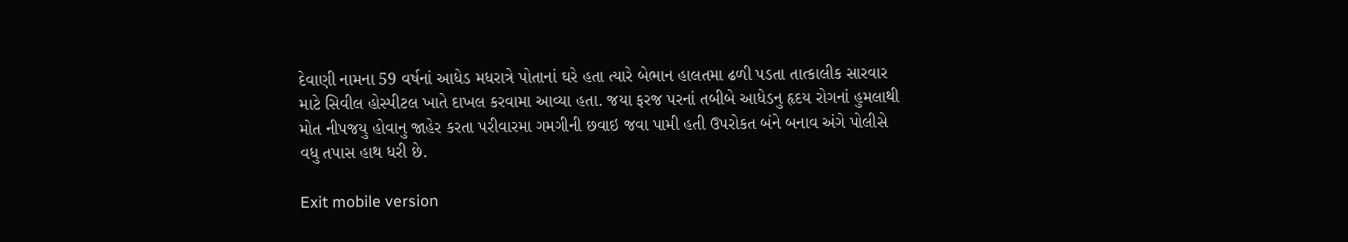દેવાણી નામના 59 વર્ષનાં આધેડ મધરાત્રે પોતાનાં ઘરે હતા ત્યારે બેભાન હાલતમા ઢળી પડતા તાત્કાલીક સારવાર માટે સિવીલ હોસ્પીટલ ખાતે દાખલ કરવામા આવ્યા હતા. જયા ફરજ પરનાં તબીબે આધેડનુ હૃદય રોગનાં હુમલાથી મોત નીપજયુ હોવાનુ જાહેર કરતા પરીવારમા ગમગીની છવાઇ જવા પામી હતી ઉપરોકત બંને બનાવ અંગે પોલીસે વધુ તપાસ હાથ ધરી છે.

Exit mobile version